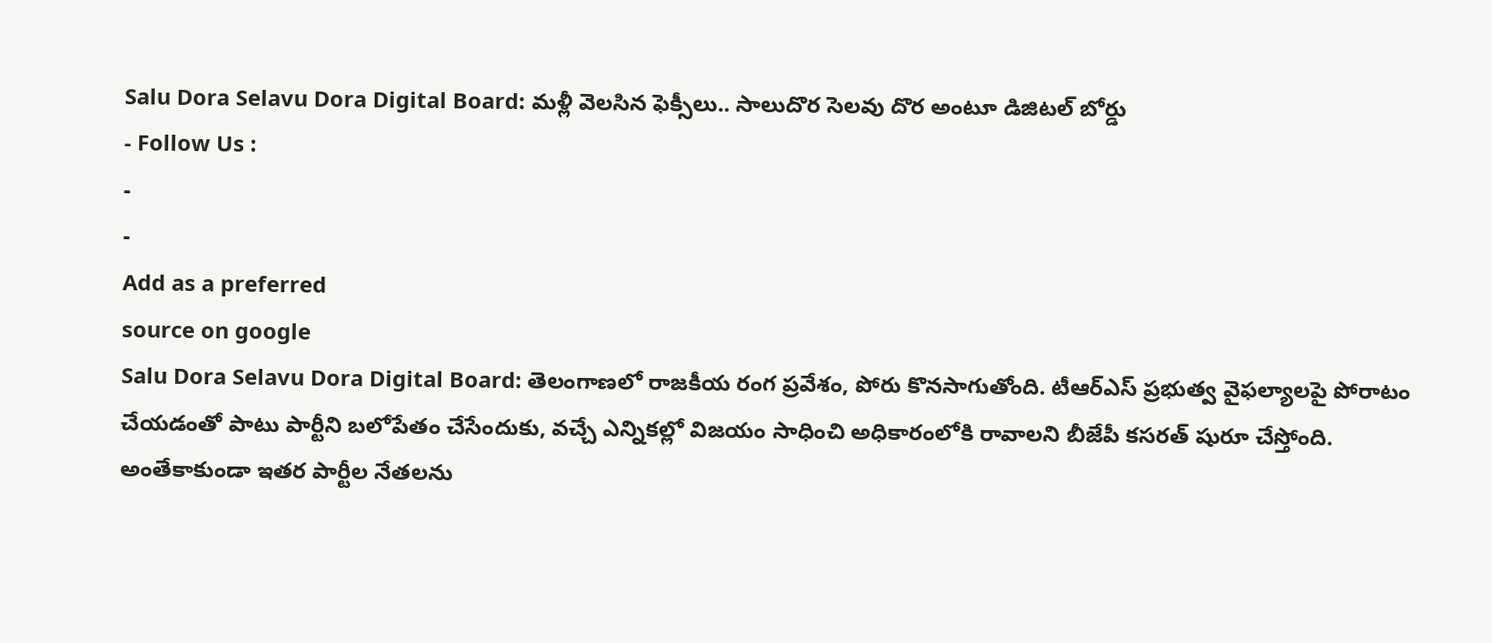Salu Dora Selavu Dora Digital Board: మళ్లీ వెలసిన ఫెక్సీలు.. సాలుదొర సెలవు దొర అంటూ డిజిటల్ బోర్డు
- Follow Us :
-
-
Add as a preferred
source on google
Salu Dora Selavu Dora Digital Board: తెలంగాణలో రాజకీయ రంగ ప్రవేశం, పోరు కొనసాగుతోంది. టీఆర్ఎస్ ప్రభుత్వ వైఫల్యాలపై పోరాటం చేయడంతో పాటు పార్టీని బలోపేతం చేసేందుకు, వచ్చే ఎన్నికల్లో విజయం సాధించి అధికారంలోకి రావాలని బీజేపీ కసరత్ షురూ చేస్తోంది. అంతేకాకుండా ఇతర పార్టీల నేతలను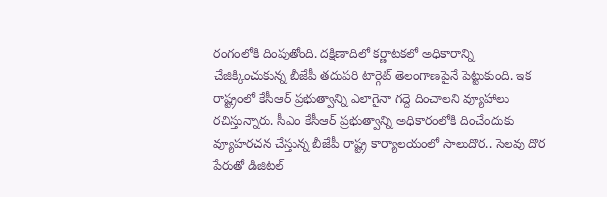రంగంలోకి దింపుతోంది. దక్షిణాదిలో కర్ణాటకలో అధికారాన్ని చేజిక్కించుకున్న బీజేపీ తదుపరి టార్గెట్ తెలంగాణపైనే పెట్టుకుంది. ఇక రాష్ట్రంలో కేసీఆర్ ప్రభుత్వాన్ని ఎలాగైనా గద్దె దించాలని వ్యూహాలు రచిస్తున్నారు. సీఎం కేసీఆర్ ప్రభుత్వాన్ని అధికారంలోకి దించేందుకు వ్యూహరచన చేస్తున్న బీజేపీ రాష్ట్ర కార్యాలయంలో సాలుదొర.. సెలవు దొర పేరుతో డిజిటల్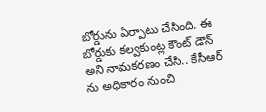బోర్డును ఏర్పాటు చేసింది. ఈ బోర్డుకు కల్వకుంట్ల కౌంట్ డౌన్ అని నామకరణం చేసి.. కేసీఆర్ ను అధికారం నుంచి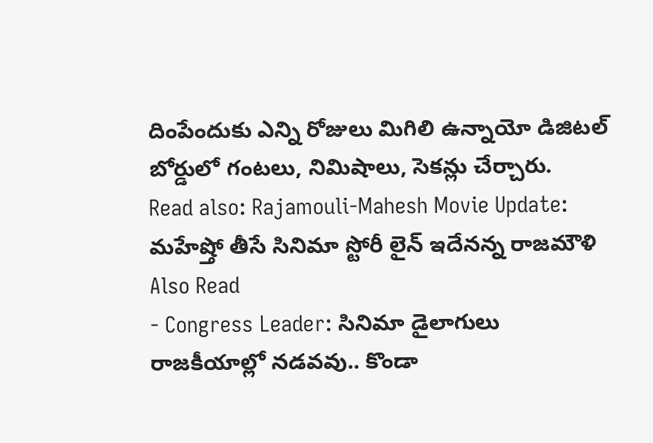దింపేందుకు ఎన్ని రోజులు మిగిలి ఉన్నాయో డిజిటల్ బోర్డులో గంటలు, నిమిషాలు, సెకన్లు చేర్చారు.
Read also: Rajamouli-Mahesh Movie Update: మహేష్తో తీసే సినిమా స్టోరీ లైన్ ఇదేనన్న రాజమౌళి
Also Read
- Congress Leader: సినిమా డైలాగులు రాజకీయాల్లో నడవవు.. కొండా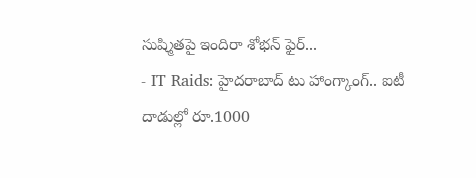సుష్మితపై ఇందిరా శోభన్ ఫైర్...
- IT Raids: హైదరాబాద్ టు హాంగ్కాంగ్.. ఐటీ దాడుల్లో రూ.1000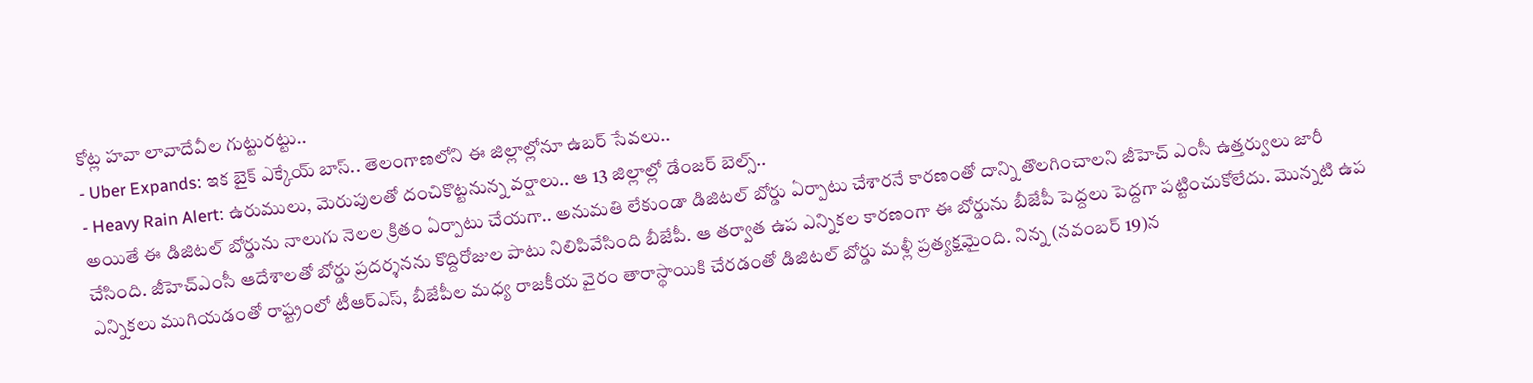కోట్ల హవా లావాదేవీల గుట్టురట్టు..
- Uber Expands: ఇక బైక్ ఎక్కేయ్ బాస్.. తెలంగాణలోని ఈ జిల్లాల్లోనూ ఉబర్ సేవలు..
- Heavy Rain Alert: ఉరుములు, మెరుపులతో దంచికొట్టనున్న వర్షాలు.. ఆ 13 జిల్లాల్లో డేంజర్ బెల్స్..
అయితే ఈ డిజిటల్ బోర్డును నాలుగు నెలల క్రితం ఏర్పాటు చేయగా.. అనుమతి లేకుండా డిజిటల్ బోర్డు ఏర్పాటు చేశారనే కారణంతో దాన్ని తొలగించాలని జీహెచ్ ఎంసీ ఉత్తర్వులు జారీ చేసింది. జీహెచ్ఎంసీ ఆదేశాలతో బోర్డు ప్రదర్శనను కొద్దిరోజుల పాటు నిలిపివేసింది బీజేపీ. ఆ తర్వాత ఉప ఎన్నికల కారణంగా ఈ బోర్డును బీజేపీ పెద్దలు పెద్దగా పట్టించుకోలేదు. మొన్నటి ఉప ఎన్నికలు ముగియడంతో రాష్ట్రంలో టీఆర్ఎస్, బీజేపీల మధ్య రాజకీయ వైరం తారాస్థాయికి చేరడంతో డిజిటల్ బోర్డు మళ్లీ ప్రత్యక్షమైంది. నిన్న (నవంబర్ 19)న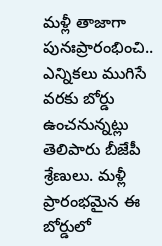మళ్లీ తాజాగా పునఃప్రారంభించి.. ఎన్నికలు ముగిసే వరకు బోర్డు ఉంచనున్నట్లు తెలిపారు బీజేపీ శ్రేణులు. మళ్లీ ప్రారంభమైన ఈ బోర్డులో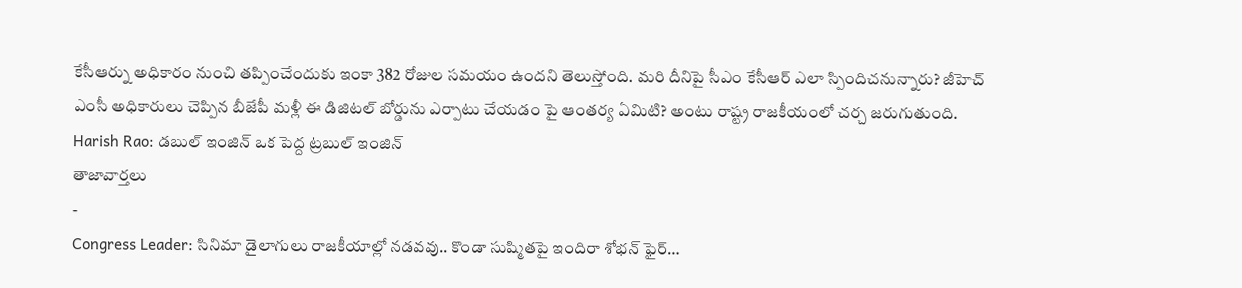కేసీఆర్ను అధికారం నుంచి తప్పించేందుకు ఇంకా 382 రోజుల సమయం ఉందని తెలుస్తోంది. మరి దీనిపై సీఎం కేసీఆర్ ఎలా స్పిందిచనున్నారు? జీహెచ్ ఎంసీ అధికారులు చెప్పిన బీజేపీ మళ్లీ ఈ డిజిటల్ బోర్డును ఎర్పాటు చేయడం పై ఆంతర్య ఏమిటి? అంటు రాష్ట్ర రాజకీయంలో చర్చ జరుగుతుంది.
Harish Rao: డబుల్ ఇంజిన్ ఒక పెద్ద ట్రబుల్ ఇంజిన్
తాజావార్తలు
-
Congress Leader: సినిమా డైలాగులు రాజకీయాల్లో నడవవు.. కొండా సుష్మితపై ఇందిరా శోభన్ ఫైర్…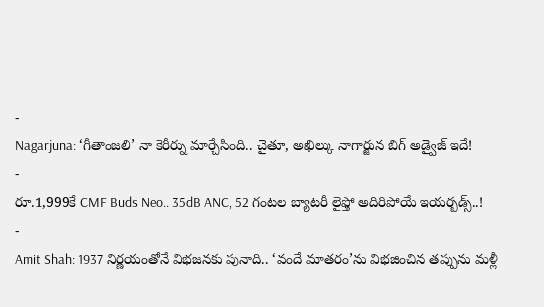-
Nagarjuna: ‘గీతాంజలి’ నా కెరీర్ను మార్చేసింది.. చైతూ, అఖిల్కు నాగార్జున బిగ్ అడ్వైజ్ ఇదే!
-
రూ.1,999కే CMF Buds Neo.. 35dB ANC, 52 గంటల బ్యాటరీ లైఫ్తో అదిరిపోయే ఇయర్బడ్స్..!
-
Amit Shah: 1937 నిర్ణయంతోనే విభజనకు పునాది.. ‘వందే మాతరం’ను విభజించిన తప్పును మళ్లీ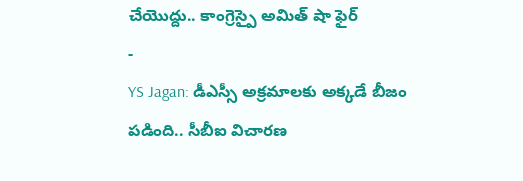చేయొద్దు.. కాంగ్రెస్పై అమిత్ షా ఫైర్
-
YS Jagan: డీఎస్సీ అక్రమాలకు అక్కడే బీజం పడింది.. సీబీఐ విచారణ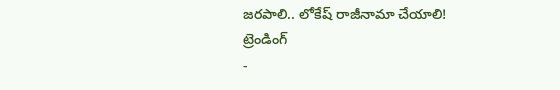జరపాలి.. లోకేష్ రాజీనామా చేయాలి!
ట్రెండింగ్
-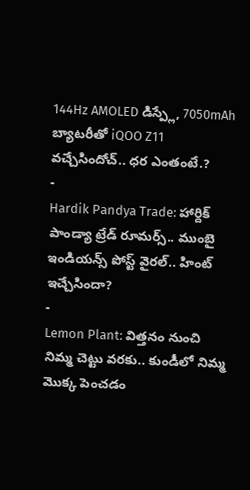144Hz AMOLED డిస్ప్లే, 7050mAh బ్యాటరీతో iQOO Z11 వచ్చేసిందోచ్.. ధర ఎంతంటే.?
-
Hardik Pandya Trade: హార్దిక్ పాండ్యా ట్రేడ్ రూమర్స్.. ముంబై ఇండియన్స్ పోస్ట్ వైరల్.. హింట్ ఇచ్చేసిందా?
-
Lemon Plant: విత్తనం నుంచి నిమ్మ చెట్టు వరకు.. కుండీలో నిమ్మ మొక్క పెంచడం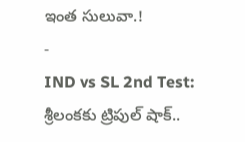ఇంత సులువా.!
-
IND vs SL 2nd Test: శ్రీలంకకు ట్రిపుల్ షాక్..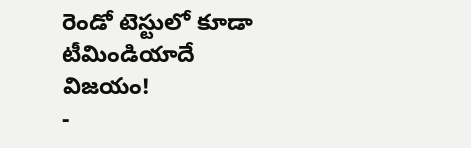రెండో టెస్టులో కూడా టీమిండియాదే విజయం!
-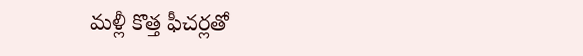మళ్లీ కొత్త ఫీచర్లతో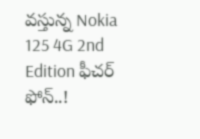వస్తున్న Nokia 125 4G 2nd Edition ఫీచర్ ఫోన్..!